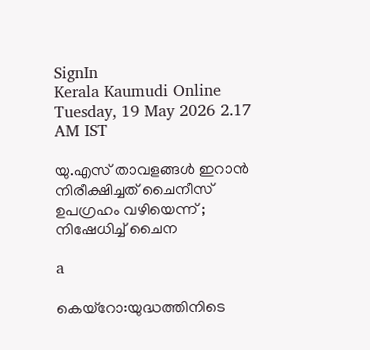SignIn
Kerala Kaumudi Online
Tuesday, 19 May 2026 2.17 AM IST

യു.എസ് താവളങ്ങൾ ഇറാൻ നിരീക്ഷിച്ചത് ചൈനീസ് ഉപഗ്രഹം വഴിയെന്ന് ; നിഷേധിച്ച് ചൈന

a

കെയ്റോ:യുദ്ധത്തിനിടെ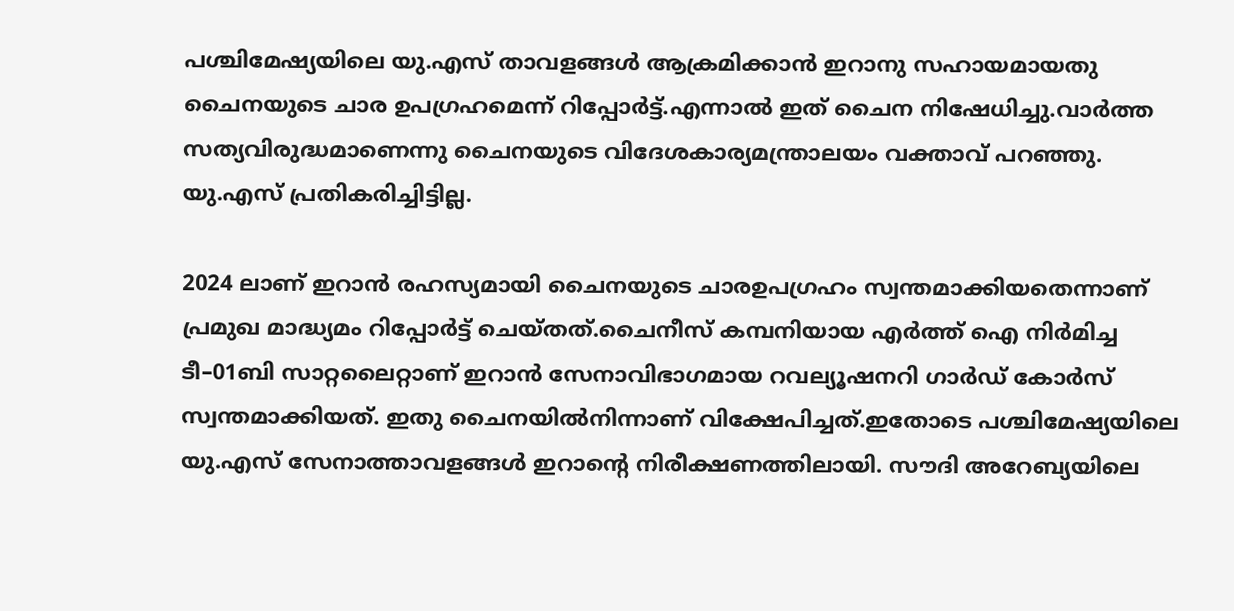പശ്ചിമേഷ്യയിലെ യു.എസ് താവളങ്ങൾ ആക്രമിക്കാൻ ഇറാനു സഹായമായതു ചൈനയുടെ ചാര ഉപഗ്രഹമെന്ന് റിപ്പോർട്ട്.എന്നാൽ ഇത് ചൈന നിഷേധിച്ചു.വാർത്ത സത്യവിരുദ്ധമാണെന്നു ചൈനയുടെ വിദേശകാര്യമന്ത്രാലയം വക്താവ് പറഞ്ഞു. യു.എസ് പ്രതികരിച്ചിട്ടില്ല.

2024 ലാണ് ഇറാൻ രഹസ്യമായി ചൈനയുടെ ചാരഉപഗ്രഹം സ്വന്തമാക്കിയതെന്നാണ് പ്രമുഖ മാദ്ധ്യമം റിപ്പോർട്ട് ചെയ്തത്.ചൈനീസ് കമ്പനിയായ എർത്ത് ഐ നിർമിച്ച ടീ–01ബി സാറ്റലൈറ്റാണ് ഇറാൻ സേനാവിഭാഗമായ റവല്യൂഷനറി ഗാർഡ് കോർസ് സ്വന്തമാക്കിയത്. ഇതു ചൈനയിൽനിന്നാണ് വിക്ഷേപിച്ചത്.ഇതോടെ പശ്ചിമേഷ്യയിലെ യു.എസ് സേനാത്താവളങ്ങൾ ഇറാന്റെ നിരീക്ഷണത്തിലായി. സൗദി അറേബ്യയിലെ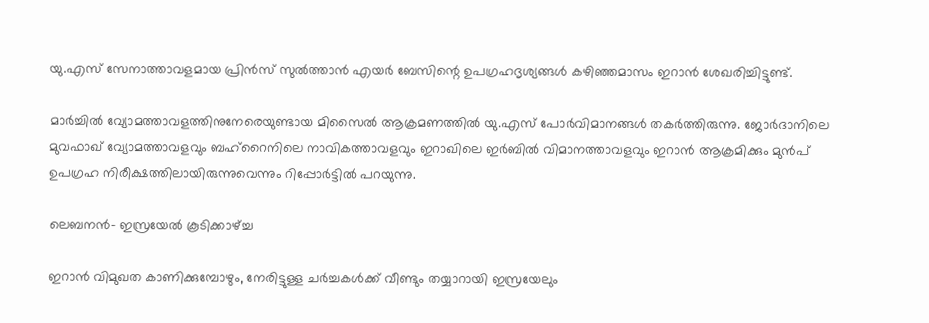യു.എസ് സേനാത്താവളമായ പ്രിൻസ് സുൽത്താൻ എയർ ബേസിന്റെ ഉപഗ്രഹദൃശ്യങ്ങൾ കഴിഞ്ഞമാസം ഇറാൻ ശേഖരിച്ചിട്ടുണ്ട്.

മാർച്ചിൽ വ്യോമത്താവളത്തിനുനേരെയുണ്ടായ മിസൈൽ ആക്രമണത്തിൽ യു.എസ് പോർവിമാനങ്ങൾ തകർത്തിരുന്നു. ജോർദാനിലെ മുവഫാഖ് വ്യോമത്താവളവും ബഹ്റൈനിലെ നാവികത്താവളവും ഇറാഖിലെ ഇർബിൽ വിമാനത്താവളവും ഇറാൻ ആക്രമിക്കും മുൻപ് ഉപഗ്രഹ നിരീക്ഷത്തിലായിരുന്നുവെന്നും റിപ്പോർട്ടിൽ പറയുന്നു.

ലെബനൻ- ഇസ്രയേൽ കൂടിക്കാഴ്ച്ച

ഇറാൻ വിമുഖത കാണിക്കുമ്പോഴും, നേരിട്ടുള്ള ചർച്ചകൾക്ക് വീണ്ടും തയ്യാറായി ഇസ്രയേലും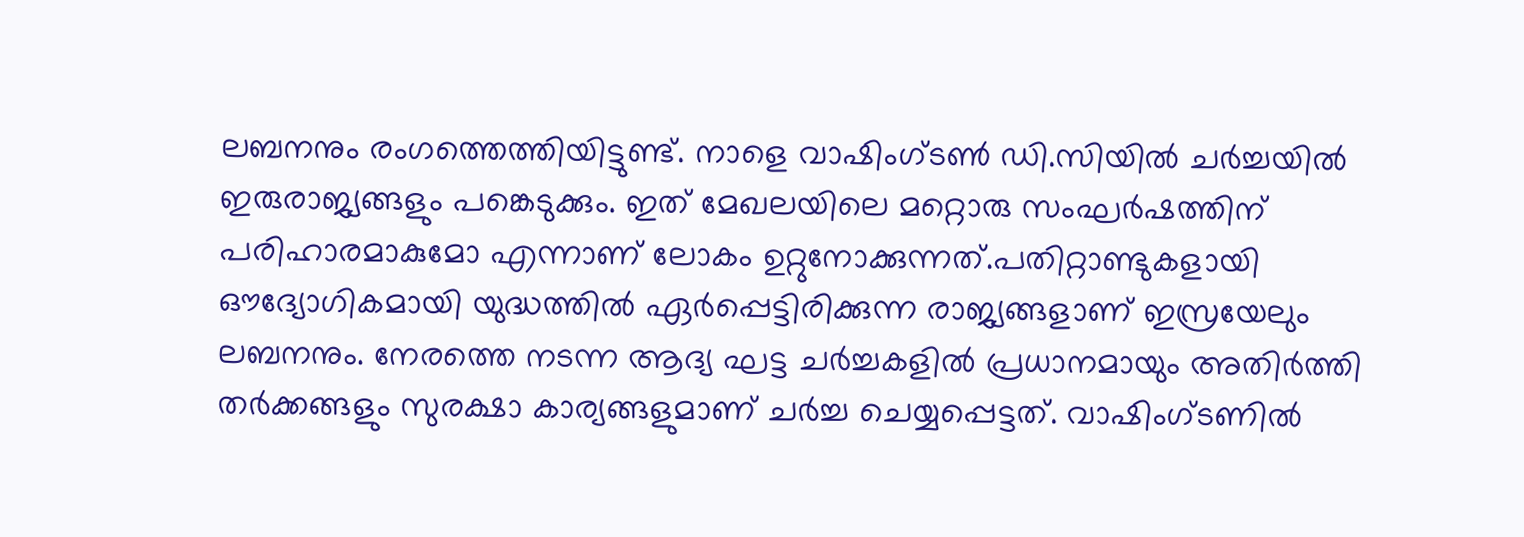ലബനനും രംഗത്തെത്തിയിട്ടുണ്ട്. നാളെ വാഷിംഗ്ടൺ ഡി.സിയിൽ ചർച്ചയിൽ ഇരുരാജ്യങ്ങളും പങ്കെടുക്കും. ഇത് മേഖലയിലെ മറ്റൊരു സംഘർഷത്തിന് പരിഹാരമാകുമോ എന്നാണ് ലോകം ഉറ്റുനോക്കുന്നത്.പതിറ്റാണ്ടുകളായി ഔദ്യോഗികമായി യുദ്ധത്തിൽ ഏർപ്പെട്ടിരിക്കുന്ന രാജ്യങ്ങളാണ് ഇസ്രയേലും ലബനനും. നേരത്തെ നടന്ന ആദ്യ ഘട്ട ചർച്ചകളിൽ പ്രധാനമായും അതിർത്തി തർക്കങ്ങളും സുരക്ഷാ കാര്യങ്ങളുമാണ് ചർച്ച ചെയ്യപ്പെട്ടത്. വാഷിംഗ്ടണിൽ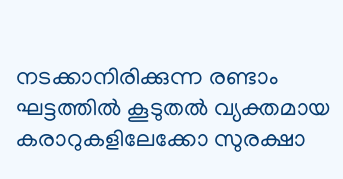നടക്കാനിരിക്കുന്ന രണ്ടാം ഘട്ടത്തിൽ കൂടുതൽ വ്യക്തമായ കരാറുകളിലേക്കോ സുരക്ഷാ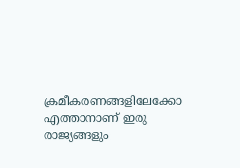ക്രമീകരണങ്ങളിലേക്കോ എത്താനാണ് ഇരു രാജ്യങ്ങളും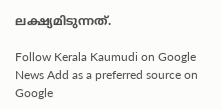ലക്ഷ്യമിടുന്നത്.

Follow Kerala Kaumudi on Google News Add as a preferred source on Google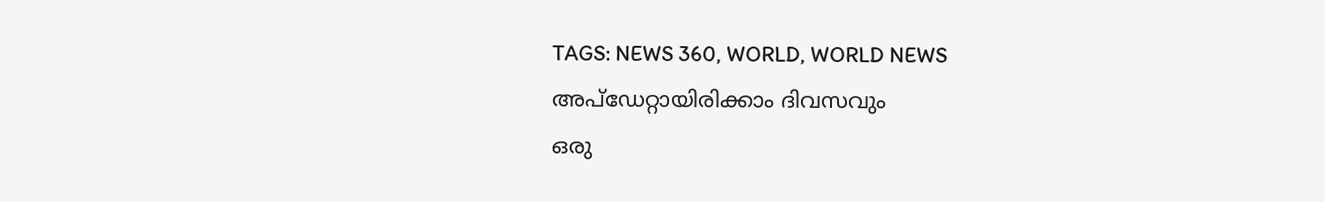TAGS: NEWS 360, WORLD, WORLD NEWS
അപ്ഡേറ്റായിരിക്കാം ദിവസവും
ഒരു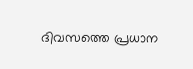ദിവസത്തെ പ്രധാന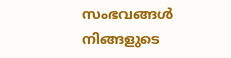സംഭവങ്ങൾ നിങ്ങളുടെ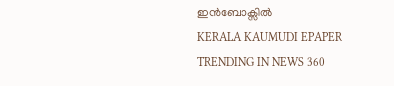ഇൻബോക്സിൽ
KERALA KAUMUDI EPAPER
TRENDING IN NEWS 360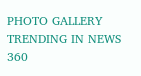PHOTO GALLERY
TRENDING IN NEWS 360